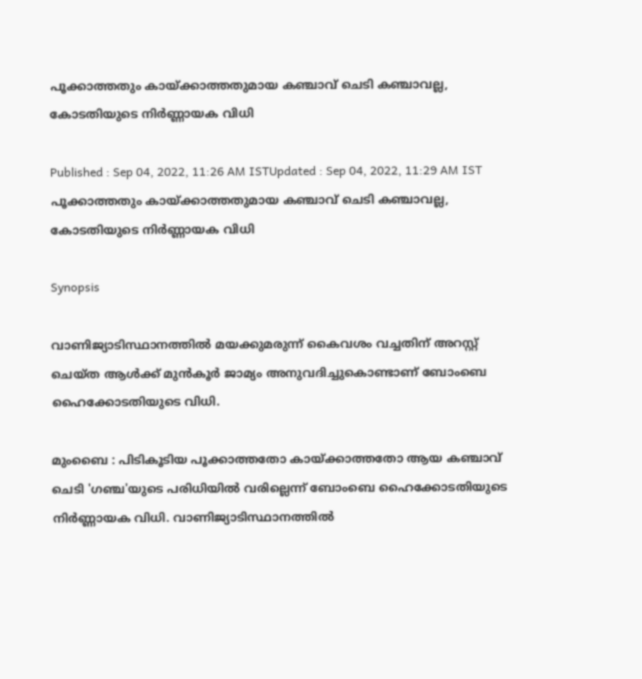പൂക്കാത്തതും കായ്ക്കാത്തതുമായ കഞ്ചാവ് ചെടി കഞ്ചാവല്ല, കോടതിയുടെ നിർണ്ണായക വിധി

Published : Sep 04, 2022, 11:26 AM ISTUpdated : Sep 04, 2022, 11:29 AM IST
പൂക്കാത്തതും കായ്ക്കാത്തതുമായ കഞ്ചാവ് ചെടി കഞ്ചാവല്ല, കോടതിയുടെ നിർണ്ണായക വിധി

Synopsis

വാണിജ്യാടിസ്ഥാനത്തിൽ മയക്കുമരുന്ന് കൈവശം വച്ചതിന് അറസ്റ്റ് ചെയ്ത ആൾക്ക് മുൻകൂർ ജാമ്യം അനുവദിച്ചുകൊണ്ടാണ് ബോംബെ ഹൈക്കോടതിയുടെ വിധി.

മുംബൈ : പിടികൂടിയ പൂക്കാത്തതോ കായ്ക്കാത്തതോ ആയ കഞ്ചാവ് ചെടി 'ഗഞ്ച'യുടെ പരിധിയിൽ വരില്ലെന്ന് ബോംബെ ഹൈക്കോടതിയുടെ നിർണ്ണായക വിധി. വാണിജ്യാടിസ്ഥാനത്തിൽ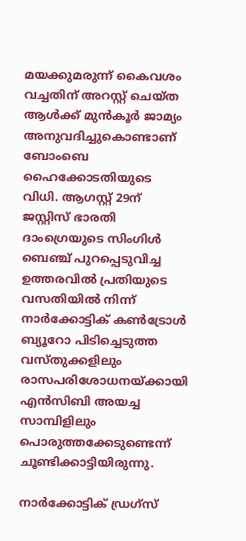മയക്കുമരുന്ന് കൈവശം വച്ചതിന് അറസ്റ്റ് ചെയ്ത ആൾക്ക് മുൻകൂർ ജാമ്യം അനുവദിച്ചുകൊണ്ടാണ് ബോംബെ ഹൈക്കോടതിയുടെ വിധി. ആഗസ്റ്റ് 29ന് ജസ്റ്റിസ് ഭാരതി ദാംഗ്രെയുടെ സിംഗിൾ ബെഞ്ച് പുറപ്പെടുവിച്ച ഉത്തരവിൽ പ്രതിയുടെ വസതിയിൽ നിന്ന് നാർക്കോട്ടിക് കൺട്രോൾ ബ്യൂറോ പിടിച്ചെടുത്ത വസ്തുക്കളിലും രാസപരിശോധനയ്ക്കായി എൻസിബി അയച്ച സാമ്പിളിലും പൊരുത്തക്കേടുണ്ടെന്ന് ചൂണ്ടിക്കാട്ടിയിരുന്നു.

നാർക്കോട്ടിക് ഡ്രഗ്സ്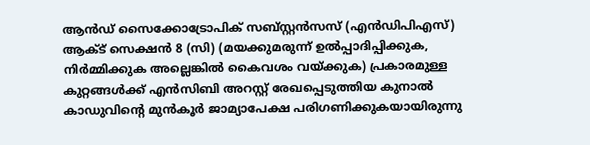ആൻഡ് സൈക്കോട്രോപിക് സബ്സ്റ്റൻസസ് (എൻഡിപിഎസ്) ആക്ട് സെക്ഷൻ 8 (സി) (മയക്കുമരുന്ന് ഉൽപ്പാദിപ്പിക്കുക, നിർമ്മിക്കുക അല്ലെങ്കിൽ കൈവശം വയ്ക്കുക) പ്രകാരമുള്ള കുറ്റങ്ങൾക്ക് എൻസിബി അറസ്റ്റ് രേഖപ്പെടുത്തിയ കുനാൽ കാഡുവിന്റെ മുൻകൂർ ജാമ്യാപേക്ഷ പരിഗണിക്കുകയായിരുന്നു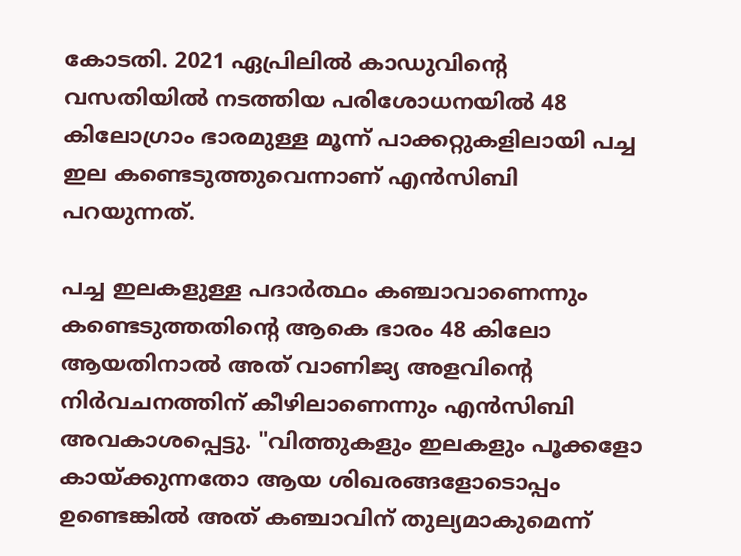കോടതി. 2021 ഏപ്രിലിൽ കാഡുവിന്റെ വസതിയിൽ നടത്തിയ പരിശോധനയിൽ 48 കിലോഗ്രാം ഭാരമുള്ള മൂന്ന് പാക്കറ്റുകളിലായി പച്ച ഇല കണ്ടെടുത്തുവെന്നാണ് എൻസിബി പറയുന്നത്.

പച്ച ഇലകളുള്ള പദാർത്ഥം കഞ്ചാവാണെന്നും കണ്ടെടുത്തതിന്റെ ആകെ ഭാരം 48 കിലോ ആയതിനാൽ അത് വാണിജ്യ അളവിന്റെ നിർവചനത്തിന് കീഴിലാണെന്നും എൻസിബി അവകാശപ്പെട്ടു. "വിത്തുകളും ഇലകളും പൂക്കളോ കായ്ക്കുന്നതോ ആയ ശിഖരങ്ങളോടൊപ്പം ഉണ്ടെങ്കിൽ അത് കഞ്ചാവിന് തുല്യമാകുമെന്ന്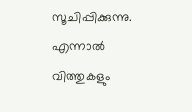സൂചിപ്പിക്കുന്നു. എന്നാൽ വിത്തുകളും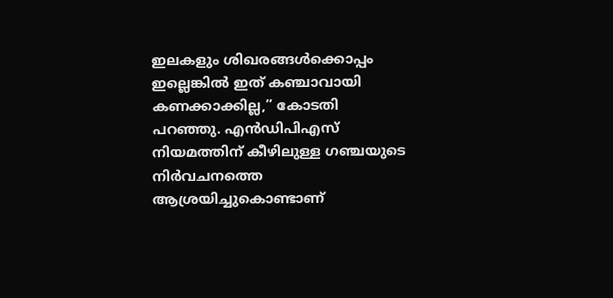ഇലകളും ശിഖരങ്ങൾക്കൊപ്പം ഇല്ലെങ്കിൽ ഇത് കഞ്ചാവായി കണക്കാക്കില്ല,” കോടതി പറഞ്ഞു. എൻ‌ഡി‌പി‌എസ് നിയമത്തിന് കീഴിലുള്ള ഗഞ്ചയുടെ നിർവചനത്തെ ആശ്രയിച്ചുകൊണ്ടാണ്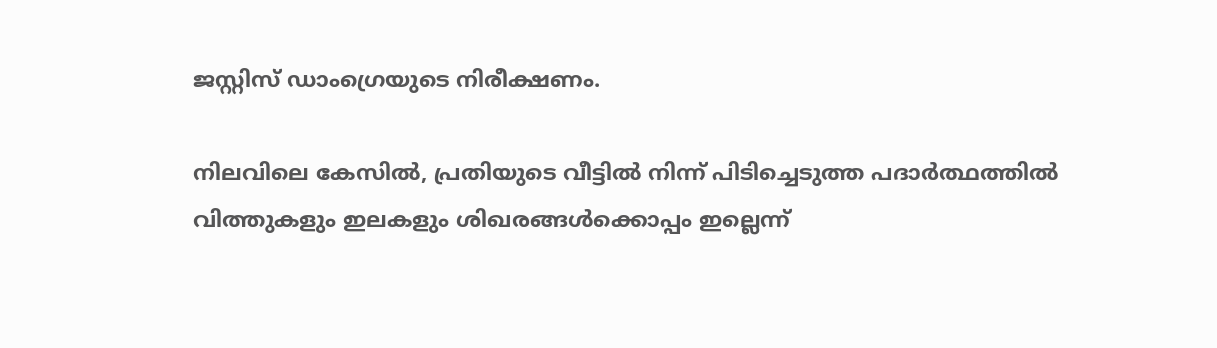ജസ്റ്റിസ് ഡാംഗ്രെയുടെ നിരീക്ഷണം.

നിലവിലെ കേസിൽ, പ്രതിയുടെ വീട്ടിൽ നിന്ന് പിടിച്ചെടുത്ത പദാർത്ഥത്തിൽ വിത്തുകളും ഇലകളും ശിഖരങ്ങൾക്കൊപ്പം ഇല്ലെന്ന്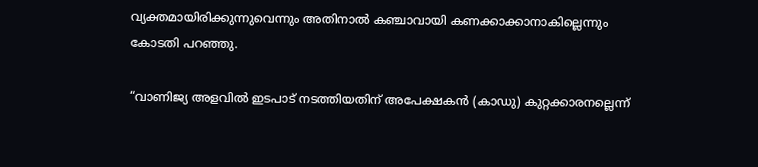വ്യക്തമായിരിക്കുന്നുവെന്നും അതിനാൽ കഞ്ചാവായി കണക്കാക്കാനാകില്ലെന്നും കോടതി പറഞ്ഞു.

“വാണിജ്യ അളവിൽ ഇടപാട് നടത്തിയതിന് അപേക്ഷകൻ (കാഡു) കുറ്റക്കാരനല്ലെന്ന്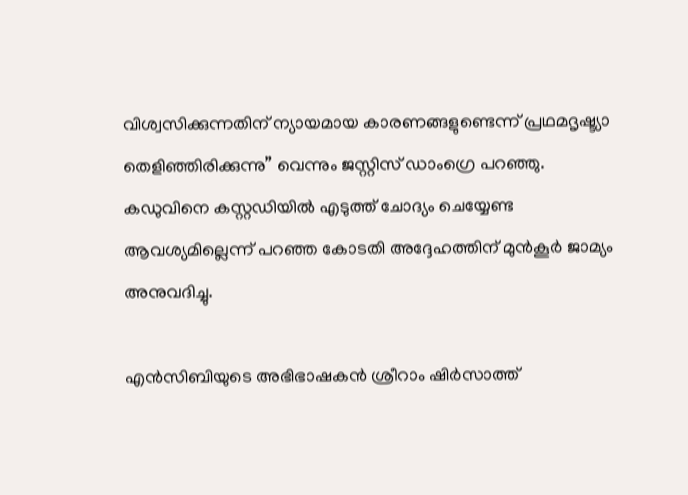വിശ്വസിക്കുന്നതിന് ന്യായമായ കാരണങ്ങളുണ്ടെന്ന് പ്രഥമദൃഷ്ട്യാ തെളിഞ്ഞിരിക്കുന്നു” വെന്നും ജസ്റ്റിസ് ഡാംഗ്രെ പറഞ്ഞു. കഡുവിനെ കസ്റ്റഡിയിൽ എടുത്ത് ചോദ്യം ചെയ്യേണ്ട ആവശ്യമില്ലെന്ന് പറഞ്ഞ കോടതി അദ്ദേഹത്തിന് മുൻകൂർ ജാമ്യം അനുവദിച്ചു.

എൻസിബിയുടെ അഭിഭാഷകൻ ശ്രീറാം ഷിർസാത്ത്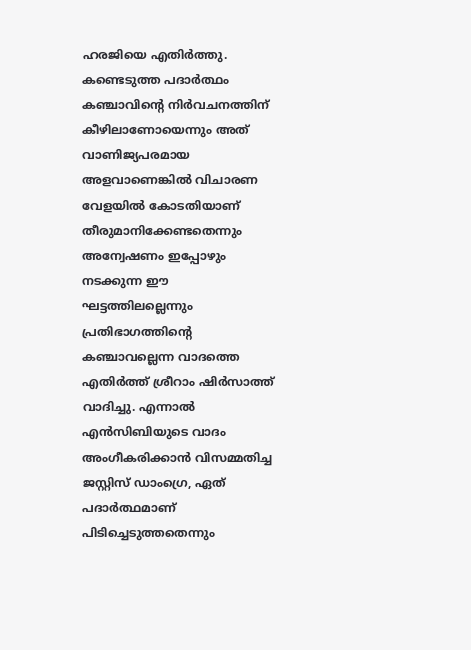ഹരജിയെ എതിർത്തു. കണ്ടെടുത്ത പദാർത്ഥം കഞ്ചാവിന്റെ നിർവചനത്തിന് കീഴിലാണോയെന്നും അത് വാണിജ്യപരമായ അളവാണെങ്കിൽ വിചാരണ വേളയിൽ കോടതിയാണ് തീരുമാനിക്കേണ്ടതെന്നും അന്വേഷണം ഇപ്പോഴും നടക്കുന്ന ഈ ഘട്ടത്തിലല്ലെന്നും പ്രതിഭാഗത്തിന്റെ കഞ്ചാവല്ലെന്ന വാദത്തെ എതിർത്ത് ശ്രീറാം ഷിർസാത്ത് വാദിച്ചു. എന്നാൽ എൻസിബിയുടെ വാദം അംഗീകരിക്കാൻ വിസമ്മതിച്ച ജസ്റ്റിസ് ഡാംഗ്രെ, ഏത് പദാർത്ഥമാണ് പിടിച്ചെടുത്തതെന്നും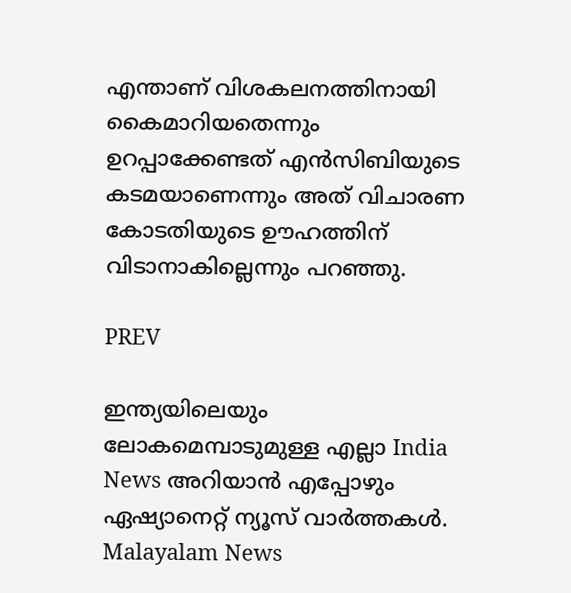എന്താണ് വിശകലനത്തിനായി കൈമാറിയതെന്നും ഉറപ്പാക്കേണ്ടത് എൻസിബിയുടെ കടമയാണെന്നും അത് വിചാരണ കോടതിയുടെ ഊഹത്തിന് വിടാനാകില്ലെന്നും പറഞ്ഞു.

PREV

ഇന്ത്യയിലെയും ലോകമെമ്പാടുമുള്ള എല്ലാ India News അറിയാൻ എപ്പോഴും ഏഷ്യാനെറ്റ് ന്യൂസ് വാർത്തകൾ. Malayalam News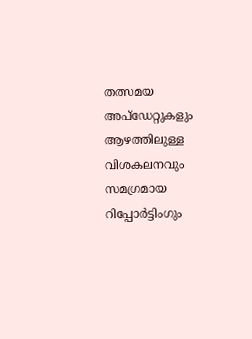തത്സമയ അപ്‌ഡേറ്റുകളും ആഴത്തിലുള്ള വിശകലനവും സമഗ്രമായ റിപ്പോർട്ടിംഗും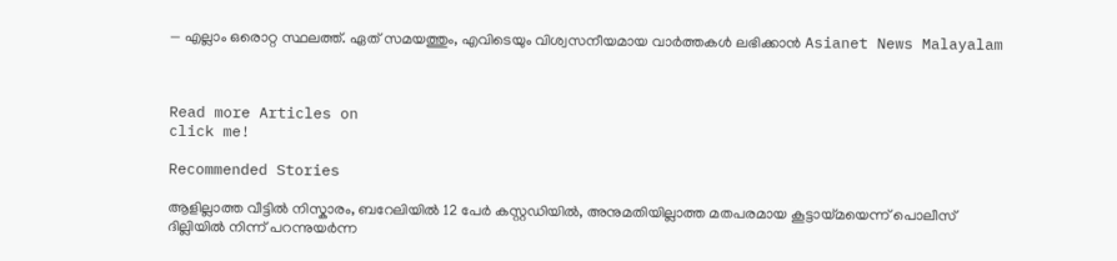— എല്ലാം ഒരൊറ്റ സ്ഥലത്ത്. ഏത് സമയത്തും, എവിടെയും വിശ്വസനീയമായ വാർത്തകൾ ലഭിക്കാൻ Asianet News Malayalam



Read more Articles on
click me!

Recommended Stories

ആളില്ലാത്ത വീട്ടിൽ നിസ്കാരം, ബറേലിയിൽ 12 പേർ കസ്റ്റഡിയിൽ, അനുമതിയില്ലാത്ത മതപരമായ കൂട്ടായ്മയെന്ന് പൊലീസ്
ദില്ലിയിൽ നിന്ന് പറന്നുയർന്ന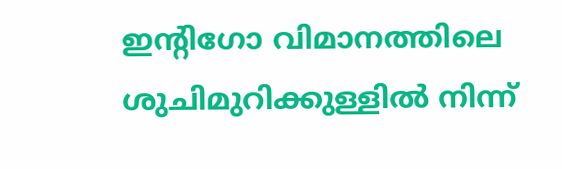ഇൻ്റിഗോ വിമാനത്തിലെ ശുചിമുറിക്കുള്ളിൽ നിന്ന്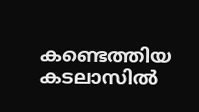കണ്ടെത്തിയ കടലാസിൽ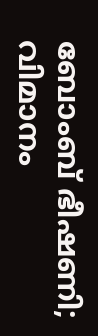ബോംബ് ഭീഷണി; വിമാനം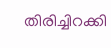തിരിച്ചിറക്കി